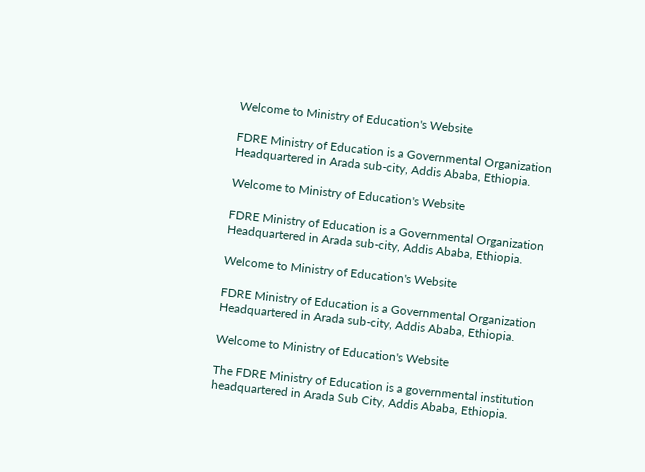Welcome to Ministry of Education's Website

FDRE Ministry of Education is a Governmental Organization Headquartered in Arada sub-city, Addis Ababa, Ethiopia.

Welcome to Ministry of Education's Website

FDRE Ministry of Education is a Governmental Organization Headquartered in Arada sub-city, Addis Ababa, Ethiopia.

Welcome to Ministry of Education's Website

FDRE Ministry of Education is a Governmental Organization Headquartered in Arada sub-city, Addis Ababa, Ethiopia.

Welcome to Ministry of Education's Website

The FDRE Ministry of Education is a governmental institution headquartered in Arada Sub City, Addis Ababa, Ethiopia.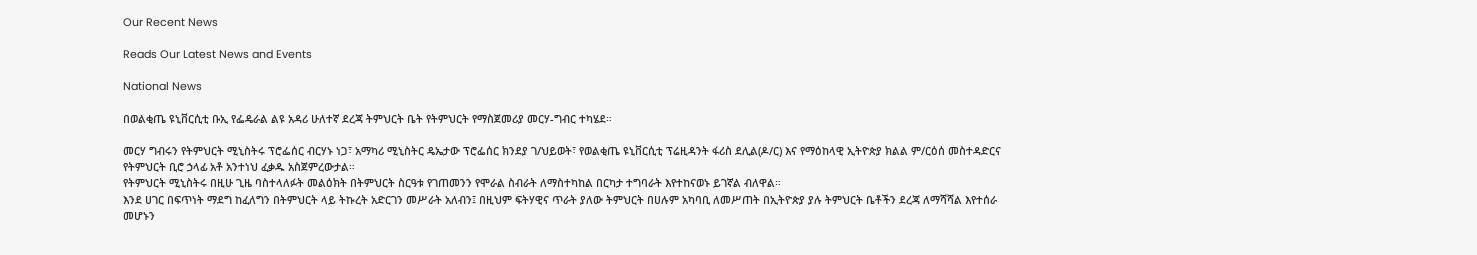Our Recent News

Reads Our Latest News and Events

National News

በወልቂጤ ዩኒቨርሲቲ ቡኢ የፌዴራል ልዩ አዳሪ ሁለተኛ ደረጃ ትምህርት ቤት የትምህርት የማስጀመሪያ መርሃ-ግብር ተካሄደ።

መርሃ ግብሩን የትምህርት ሚኒስትሩ ፕሮፌሰር ብርሃኑ ነጋ፣ አማካሪ ሚኒስትር ዴኤታው ፕሮፌሰር ክንደያ ገ/ህይወት፣ የወልቂጤ ዩኒቨርሲቲ ፕሬዚዳንት ፋሪስ ደሊል(ዶ/ር) እና የማዕከላዊ ኢትዮጵያ ክልል ም/ርዕሰ መስተዳድርና የትምህርት ቢሮ ኃላፊ አቶ አንተነህ ፈቃዱ አስጀምረውታል።
የትምህርት ሚኒስትሩ በዚሁ ጊዜ ባስተላለፉት መልዕክት በትምህርት ስርዓቱ የገጠመንን የሞራል ስብራት ለማስተካከል በርካታ ተግባራት እየተከናወኑ ይገኛል ብለዋል።
እንደ ሀገር በፍጥነት ማደግ ከፈለግን በትምህርት ላይ ትኩረት አድርገን መሥራት አለብን፤ በዚህም ፍትሃዊና ጥራት ያለው ትምህርት በሀሉም አካባቢ ለመሥጠት በኢትዮጵያ ያሉ ትምህርት ቤቶችን ደረጃ ለማሻሻል እየተሰራ መሆኑን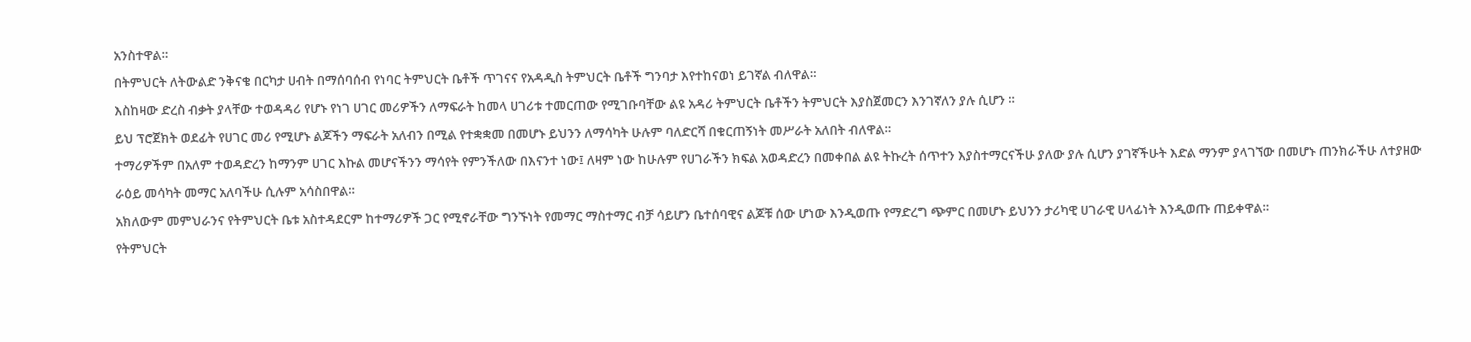አንስተዋል።
በትምህርት ለትውልድ ንቅናቄ በርካታ ሀብት በማሰባሰብ የነባር ትምህርት ቤቶች ጥገናና የአዳዲስ ትምህርት ቤቶች ግንባታ እየተከናወነ ይገኛል ብለዋል።
እስከዛው ድረስ ብቃት ያላቸው ተወዳዳሪ የሆኑ የነገ ሀገር መሪዎችን ለማፍራት ከመላ ሀገሪቱ ተመርጠው የሚገቡባቸው ልዩ አዳሪ ትምህርት ቤቶችን ትምህርት እያስጀመርን እንገኛለን ያሉ ሲሆን ።
ይህ ፕሮጀክት ወደፊት የሀገር መሪ የሚሆኑ ልጆችን ማፍራት አለብን በሚል የተቋቋመ በመሆኑ ይህንን ለማሳካት ሁሉም ባለድርሻ በቁርጠኝነት መሥራት አለበት ብለዋል።
ተማሪዎችም በአለም ተወዳድረን ከማንም ሀገር እኩል መሆናችንን ማሳየት የምንችለው በእናንተ ነው፤ ለዛም ነው ከሁሉም የሀገራችን ክፍል አወዳድረን በመቀበል ልዩ ትኩረት ሰጥተን እያስተማርናችሁ ያለው ያሉ ሲሆን ያገኛችሁት እድል ማንም ያላገኘው በመሆኑ ጠንክራችሁ ለተያዘው ራዕይ መሳካት መማር አለባችሁ ሲሉም አሳስበዋል።
አክለውም መምህራንና የትምህርት ቤቱ አስተዳደርም ከተማሪዎች ጋር የሚኖራቸው ግንኙነት የመማር ማስተማር ብቻ ሳይሆን ቤተሰባዊና ልጆቹ ሰው ሆነው እንዲወጡ የማድረግ ጭምር በመሆኑ ይህንን ታሪካዊ ሀገራዊ ሀላፊነት እንዲወጡ ጠይቀዋል።
የትምህርት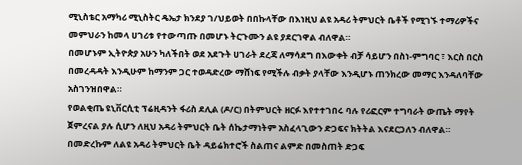ሚኒስቴር አማካሪ ሚኒስትር ዴኤታ ክንደያ ገ/ህይወት በበኩላቸው በእነዚህ ልዩ አዳሪ ትምህርት ቤቶች የሚገኙ ተማሪዎችና መምህራን ከመላ ሀገሪቱ የተውጣጡ በመሆኑ ትርጉሙን ልዩ ያደርገዋል ብለዋል።
በመሆኑም ኢትዮጵያ አሁን ካለችበት ወደ አደጉት ሀገራት ደረጃ ለማሳደግ በእውቀት ብቻ ሳይሆን በስነ-ምግባር ፣ እርስ በርስ በመረዳዳት እንዲሁም ከማንም ጋር ተወዳድረው ማሸነፍ የሚችሉ ብቃት ያላቸው እንዲሆኑ ጠንክረው መማር እንዳለባቸው አስገንዝበዋል።
የወልቂጤ ዩኒቨርሲቲ ፕሬዚዳንት ፋሪስ ደሊል (ዶ/ር) በትምህርት ዘርፉ እየተተገበሩ ባሉ የሪፎርም ተግባራት ውጤት ማየት ጀምረናል ያሉ ሲሆን ለዚህ አዳሪ ትምህርት ቤት ሰኬታማነትም አስፈላጊውን ድጋፍና ክትትል እናደርጋለን ብለዋል።
በመድረኩም ለልዩ አዳሪ ትምህርት ቤት ዳይሬክተሮች ስልጠና ልምድ በመስጠት ድጋፍ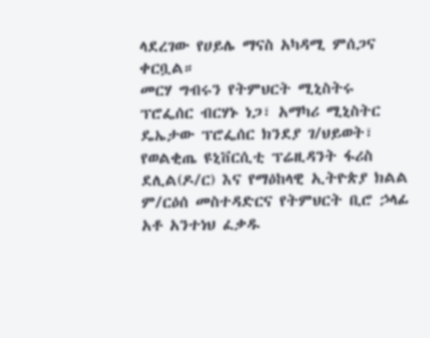ላደረገው የሀይሌ ማናስ አካዳሚ ምሰጋና ቀርቧል።
መርሃ ግብሩን የትምህርት ሚኒስትሩ ፕሮፌሰር ብርሃኑ ነጋ፣ አማካሪ ሚኒስትር ዴኤታው ፕሮፌሰር ክንደያ ገ/ህይወት፣ የወልቂጤ ዩኒቨርሲቲ ፕሬዚዳንት ፋሪስ ደሊል(ዶ/ር) እና የማዕከላዊ ኢትዮጵያ ክልል ም/ርዕሰ መስተዳድርና የትምህርት ቢሮ ኃላፊ አቶ አንተነህ ፈቃዱ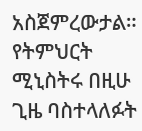አስጀምረውታል።
የትምህርት ሚኒስትሩ በዚሁ ጊዜ ባስተላለፉት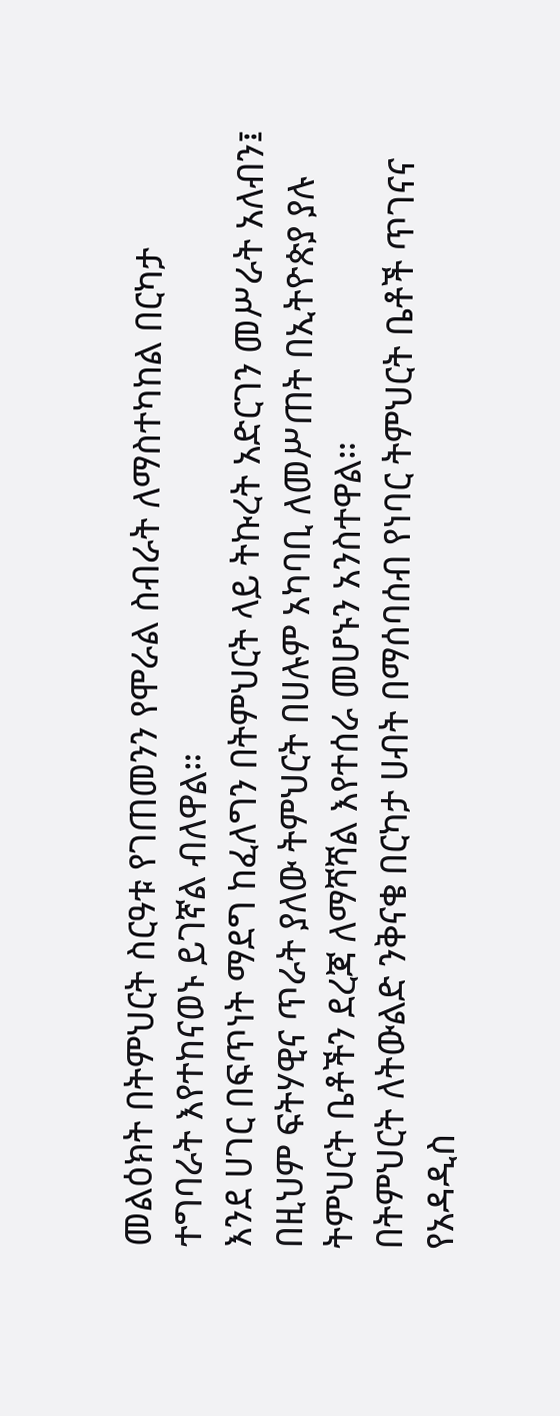መልዕክት በትምህርት ስርዓቱ የገጠመንን የሞራል ስብራት ለማስተካከል በርካታ ተግባራት እየተከናወኑ ይገኛል ብለዋል።
እንደ ሀገር በፍጥነት ማደግ ከፈለግን በትምህርት ላይ ትኩረት አድርገን መሥራት አለብን፤ በዚህም ፍትሃዊና ጥራት ያለው ትምህርት በሀሉም አካባቢ ለመሥጠት በኢትዮጵያ ያሉ ትምህርት ቤቶችን ደረጃ ለማሻሻል እየተሰራ መሆኑን አንስተዋል።
በትምህርት ለትውልድ ንቅናቄ በርካታ ሀብት በማሰባሰብ የነባር ትምህርት ቤቶች ጥገናና የአዳዲስ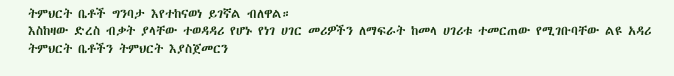ትምህርት ቤቶች ግንባታ እየተከናወነ ይገኛል ብለዋል።
እስከዛው ድረስ ብቃት ያላቸው ተወዳዳሪ የሆኑ የነገ ሀገር መሪዎችን ለማፍራት ከመላ ሀገሪቱ ተመርጠው የሚገቡባቸው ልዩ አዳሪ ትምህርት ቤቶችን ትምህርት እያስጀመርን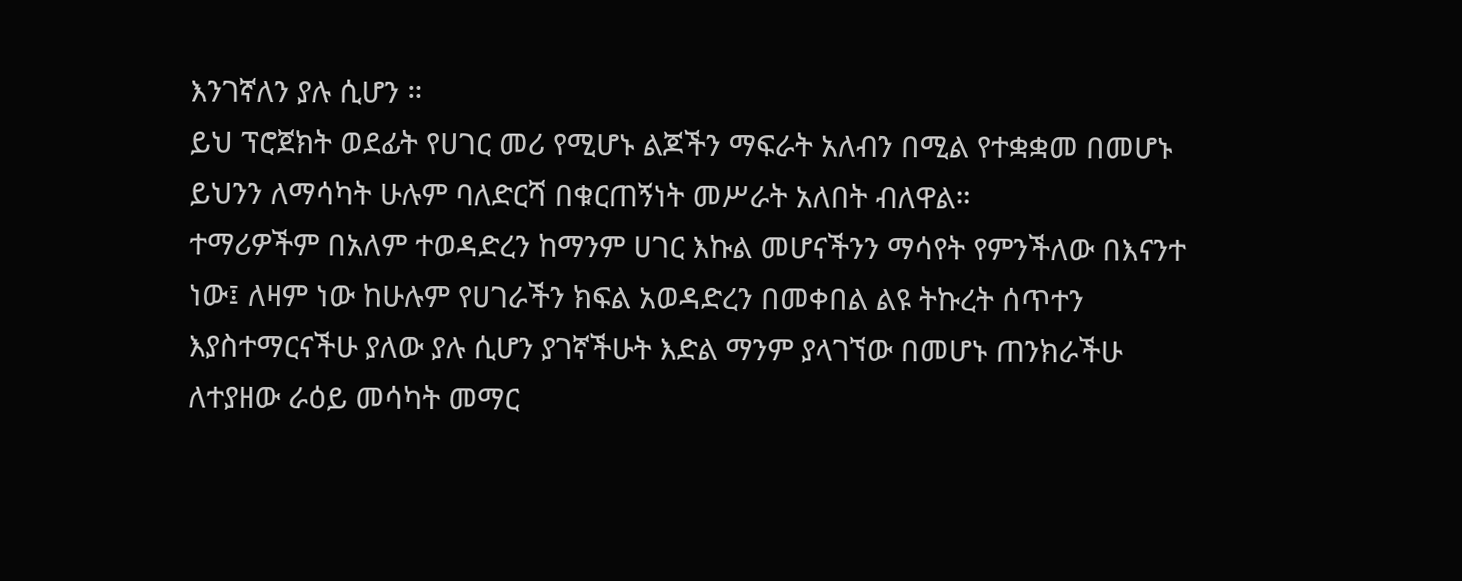እንገኛለን ያሉ ሲሆን ።
ይህ ፕሮጀክት ወደፊት የሀገር መሪ የሚሆኑ ልጆችን ማፍራት አለብን በሚል የተቋቋመ በመሆኑ ይህንን ለማሳካት ሁሉም ባለድርሻ በቁርጠኝነት መሥራት አለበት ብለዋል።
ተማሪዎችም በአለም ተወዳድረን ከማንም ሀገር እኩል መሆናችንን ማሳየት የምንችለው በእናንተ ነው፤ ለዛም ነው ከሁሉም የሀገራችን ክፍል አወዳድረን በመቀበል ልዩ ትኩረት ሰጥተን እያስተማርናችሁ ያለው ያሉ ሲሆን ያገኛችሁት እድል ማንም ያላገኘው በመሆኑ ጠንክራችሁ ለተያዘው ራዕይ መሳካት መማር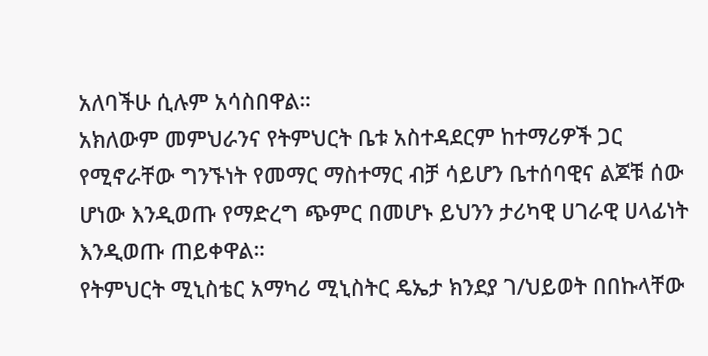አለባችሁ ሲሉም አሳስበዋል።
አክለውም መምህራንና የትምህርት ቤቱ አስተዳደርም ከተማሪዎች ጋር የሚኖራቸው ግንኙነት የመማር ማስተማር ብቻ ሳይሆን ቤተሰባዊና ልጆቹ ሰው ሆነው እንዲወጡ የማድረግ ጭምር በመሆኑ ይህንን ታሪካዊ ሀገራዊ ሀላፊነት እንዲወጡ ጠይቀዋል።
የትምህርት ሚኒስቴር አማካሪ ሚኒስትር ዴኤታ ክንደያ ገ/ህይወት በበኩላቸው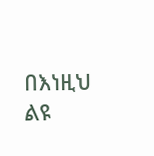በእነዚህ ልዩ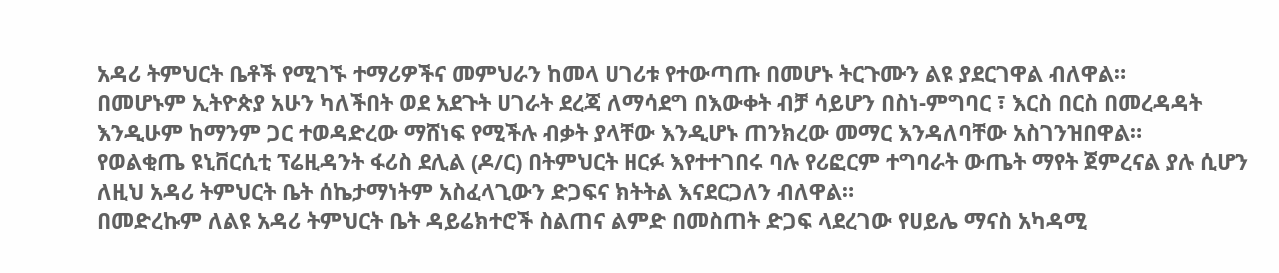አዳሪ ትምህርት ቤቶች የሚገኙ ተማሪዎችና መምህራን ከመላ ሀገሪቱ የተውጣጡ በመሆኑ ትርጉሙን ልዩ ያደርገዋል ብለዋል።
በመሆኑም ኢትዮጵያ አሁን ካለችበት ወደ አደጉት ሀገራት ደረጃ ለማሳደግ በእውቀት ብቻ ሳይሆን በስነ-ምግባር ፣ እርስ በርስ በመረዳዳት እንዲሁም ከማንም ጋር ተወዳድረው ማሸነፍ የሚችሉ ብቃት ያላቸው እንዲሆኑ ጠንክረው መማር እንዳለባቸው አስገንዝበዋል።
የወልቂጤ ዩኒቨርሲቲ ፕሬዚዳንት ፋሪስ ደሊል (ዶ/ር) በትምህርት ዘርፉ እየተተገበሩ ባሉ የሪፎርም ተግባራት ውጤት ማየት ጀምረናል ያሉ ሲሆን ለዚህ አዳሪ ትምህርት ቤት ሰኬታማነትም አስፈላጊውን ድጋፍና ክትትል እናደርጋለን ብለዋል።
በመድረኩም ለልዩ አዳሪ ትምህርት ቤት ዳይሬክተሮች ስልጠና ልምድ በመስጠት ድጋፍ ላደረገው የሀይሌ ማናስ አካዳሚ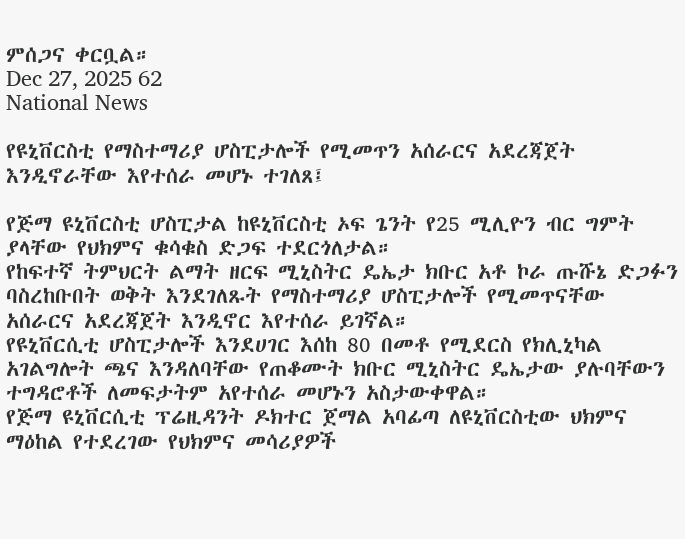ምሰጋና ቀርቧል።
Dec 27, 2025 62
National News

የዩኒቨርስቲ የማስተማሪያ ሆስፒታሎች የሚመጥን አሰራርና አደረጃጀት እንዲኖራቸው እየተሰራ መሆኑ ተገለጸ፤

የጅማ ዩኒቨርስቲ ሆስፒታል ከዩኒቨርስቲ ኦፍ ጌንት የ25 ሚሊዮን ብር ግምት ያላቸው የህክምና ቁሳቁስ ድጋፍ ተደርጎለታል።
የከፍተኛ ትምህርት ልማት ዘርፍ ሚኒስትር ዴኤታ ክቡር አቶ ኮራ ጡሹኔ ድጋፉን ባስረከቡበት ወቅት እንደገለጹት የማስተማሪያ ሆስፒታሎች የሚመጥናቸው አሰራርና አደረጃጀት እንዲኖር እየተሰራ ይገኛል።
የዩኒቨርሲቲ ሆስፒታሎች እንደሀገር እሰከ 80 በመቶ የሚደርስ የክሊኒካል አገልግሎት ጫና እንዳለባቸው የጠቆሙት ክቡር ሚኒስትር ዴኤታው ያሉባቸውን ተግዳሮቶች ለመፍታትም አየተሰራ መሆኑን አስታውቀዋል።
የጅማ ዩኒቨርሲቲ ፕሬዚዳንት ዶክተር ጀማል አባፊጣ ለዩኒቨርስቲው ህክምና ማዕከል የተደረገው የህክምና መሳሪያዎች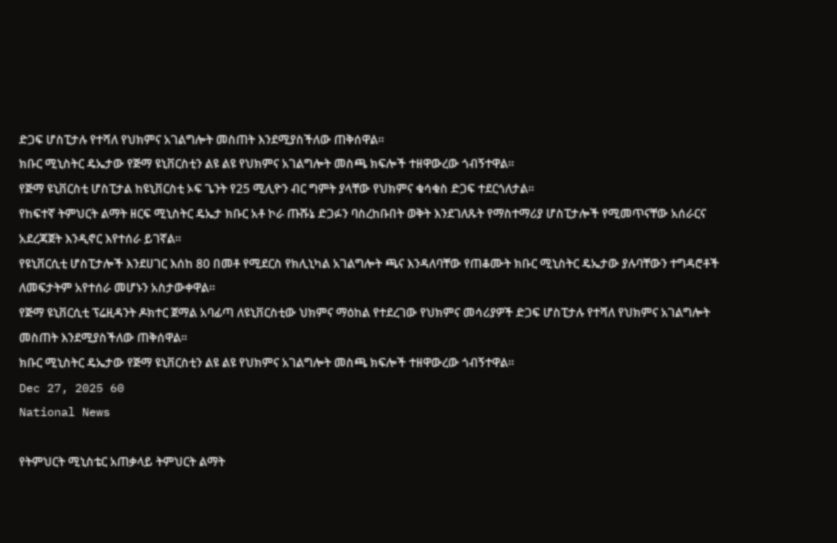ድጋፍ ሆስፒታሉ የተሻለ የህክምና አገልግሎት መስጠት እንደሚያስችለው ጠቅሰዋል።
ክቡር ሚኒስትር ዴኤታው የጅማ ዩኒቨርስቲን ልዩ ልዩ የህክምና አገልግሎት መስጫ ክፍሎች ተዘዋውረው ጎብኝተዋል።
የጅማ ዩኒቨርስቲ ሆስፒታል ከዩኒቨርስቲ ኦፍ ጌንት የ25 ሚሊዮን ብር ግምት ያላቸው የህክምና ቁሳቁስ ድጋፍ ተደርጎለታል።
የከፍተኛ ትምህርት ልማት ዘርፍ ሚኒስትር ዴኤታ ክቡር አቶ ኮራ ጡሹኔ ድጋፉን ባስረከቡበት ወቅት እንደገለጹት የማስተማሪያ ሆስፒታሎች የሚመጥናቸው አሰራርና አደረጃጀት እንዲኖር እየተሰራ ይገኛል።
የዩኒቨርሲቲ ሆስፒታሎች እንደሀገር እሰከ 80 በመቶ የሚደርስ የክሊኒካል አገልግሎት ጫና እንዳለባቸው የጠቆሙት ክቡር ሚኒስትር ዴኤታው ያሉባቸውን ተግዳሮቶች ለመፍታትም አየተሰራ መሆኑን አስታውቀዋል።
የጅማ ዩኒቨርሲቲ ፕሬዚዳንት ዶክተር ጀማል አባፊጣ ለዩኒቨርስቲው ህክምና ማዕከል የተደረገው የህክምና መሳሪያዎች ድጋፍ ሆስፒታሉ የተሻለ የህክምና አገልግሎት መስጠት እንደሚያስችለው ጠቅሰዋል።
ክቡር ሚኒስትር ዴኤታው የጅማ ዩኒቨርስቲን ልዩ ልዩ የህክምና አገልግሎት መስጫ ክፍሎች ተዘዋውረው ጎብኝተዋል።
Dec 27, 2025 60
National News

የትምህርት ሚኒስቴር አጠቃላይ ትምህርት ልማት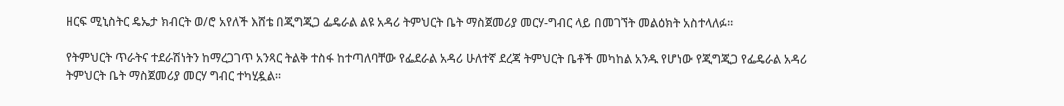ዘርፍ ሚኒስትር ዴኤታ ክብርት ወ/ሮ አየለች እሸቴ በጂግጂጋ ፌዴራል ልዩ አዳሪ ትምህርት ቤት ማስጀመሪያ መርሃ-ግብር ላይ በመገኘት መልዕክት አስተላለፉ።

የትምህርት ጥራትና ተደራሽነትን ከማረጋገጥ አንጻር ትልቅ ተስፋ ከተጣለባቸው የፌደራል አዳሪ ሁለተኛ ደረጃ ትምህርት ቤቶች መካከል አንዱ የሆነው የጂግጂጋ የፌዴራል አዳሪ ትምህርት ቤት ማስጀመሪያ መርሃ ግብር ተካሂዷል።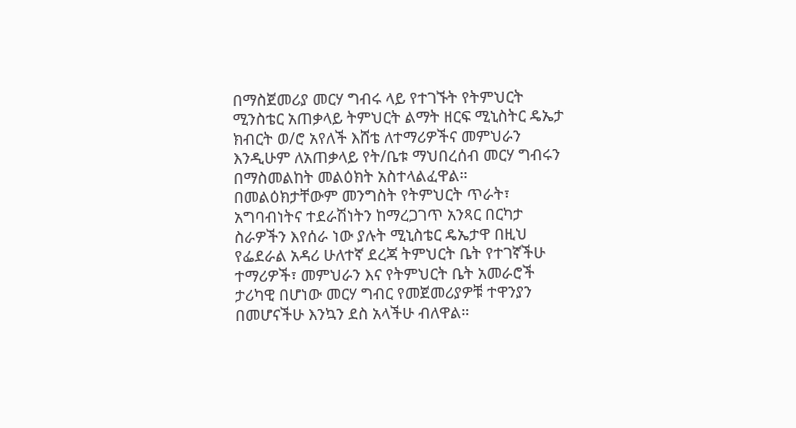በማስጀመሪያ መርሃ ግብሩ ላይ የተገኙት የትምህርት ሚንስቴር አጠቃላይ ትምህርት ልማት ዘርፍ ሚኒስትር ዴኤታ ክብርት ወ/ሮ አየለች እሸቴ ለተማሪዎችና መምህራን እንዲሁም ለአጠቃላይ የት/ቤቱ ማህበረሰብ መርሃ ግብሩን በማስመልከት መልዕክት አስተላልፈዋል።
በመልዕክታቸውም መንግስት የትምህርት ጥራት፣ አግባብነትና ተደራሽነትን ከማረጋገጥ አንጻር በርካታ ስራዎችን እየሰራ ነው ያሉት ሚኒስቴር ዴኤታዋ በዚህ የፌደራል አዳሪ ሁለተኛ ደረጃ ትምህርት ቤት የተገኛችሁ ተማሪዎች፣ መምህራን እና የትምህርት ቤት አመራሮች ታሪካዊ በሆነው መርሃ ግብር የመጀመሪያዎቹ ተዋንያን በመሆናችሁ እንኳን ደስ አላችሁ ብለዋል።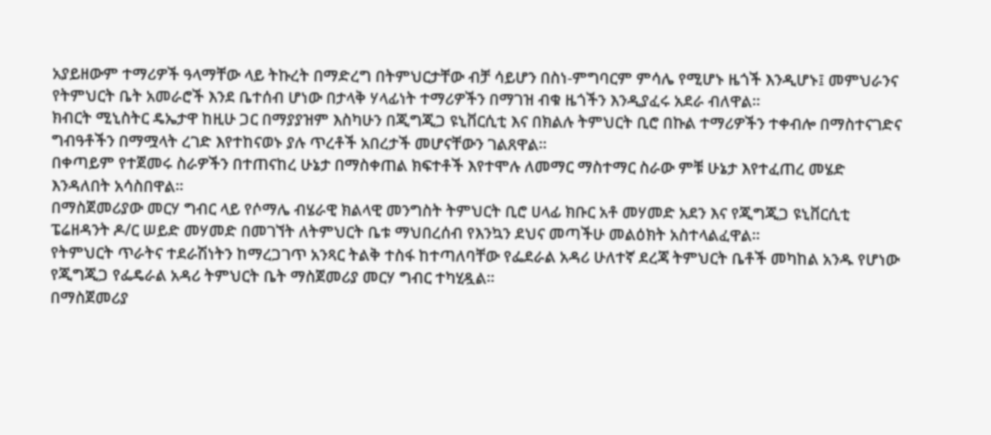አያይዘውም ተማሪዎች ዓላማቸው ላይ ትኩረት በማድረግ በትምህርታቸው ብቻ ሳይሆን በስነ-ምግባርም ምሳሌ የሚሆኑ ዜጎች እንዲሆኑ፤ መምህራንና የትምህርት ቤት አመራሮች እንደ ቤተሰብ ሆነው በታላቅ ሃላፊነት ተማሪዎችን በማገዝ ብቁ ዜጎችን እንዲያፈሩ አደራ ብለዋል።
ክብርት ሚኒስትር ዴኤታዋ ከዚሁ ጋር በማያያዝም እስካሁን በጂግጂጋ ዩኒቨርሲቲ እና በክልሉ ትምህርት ቢሮ በኩል ተማሪዎችን ተቀብሎ በማስተናገድና ግብዓቶችን በማሟላት ረገድ እየተከናወኑ ያሉ ጥረቶች አበረታች መሆናቸውን ገልጸዋል።
በቀጣይም የተጀመሩ ስራዎችን በተጠናከረ ሁኔታ በማስቀጠል ክፍተቶች እየተሞሉ ለመማር ማስተማር ስራው ምቹ ሁኔታ እየተፈጠረ መሄድ እንዳለበት አሳስበዋል።
በማስጀመሪያው መርሃ ግብር ላይ የሶማሌ ብሄራዊ ክልላዊ መንግስት ትምህርት ቢሮ ሀላፊ ክቡር አቶ መሃመድ አደን እና የጂግጂጋ ዩኒቨርሲቲ ፔሬዘዳንት ዶ/ር ሠይድ መሃመድ በመገኘት ለትምህርት ቤቱ ማህበረሰብ የእንኳን ደህና መጣችሁ መልዕክት አስተላልፈዋል።
የትምህርት ጥራትና ተደራሽነትን ከማረጋገጥ አንጻር ትልቅ ተስፋ ከተጣለባቸው የፌደራል አዳሪ ሁለተኛ ደረጃ ትምህርት ቤቶች መካከል አንዱ የሆነው የጂግጂጋ የፌዴራል አዳሪ ትምህርት ቤት ማስጀመሪያ መርሃ ግብር ተካሂዷል።
በማስጀመሪያ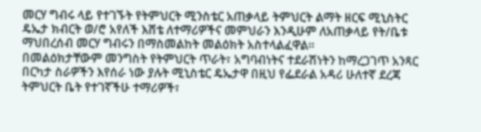መርሃ ግብሩ ላይ የተገኙት የትምህርት ሚንስቴር አጠቃላይ ትምህርት ልማት ዘርፍ ሚኒስትር ዴኤታ ክብርት ወ/ሮ አየለች እሸቴ ለተማሪዎችና መምህራን እንዲሁም ለአጠቃላይ የት/ቤቱ ማህበረሰብ መርሃ ግብሩን በማስመልከት መልዕክት አስተላልፈዋል።
በመልዕክታቸውም መንግስት የትምህርት ጥራት፣ አግባብነትና ተደራሽነትን ከማረጋገጥ አንጻር በርካታ ስራዎችን እየሰራ ነው ያሉት ሚኒስቴር ዴኤታዋ በዚህ የፌደራል አዳሪ ሁለተኛ ደረጃ ትምህርት ቤት የተገኛችሁ ተማሪዎች፣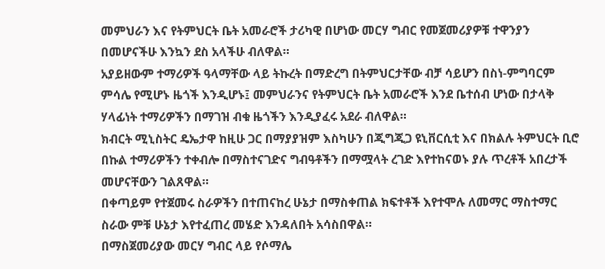መምህራን እና የትምህርት ቤት አመራሮች ታሪካዊ በሆነው መርሃ ግብር የመጀመሪያዎቹ ተዋንያን በመሆናችሁ እንኳን ደስ አላችሁ ብለዋል።
አያይዘውም ተማሪዎች ዓላማቸው ላይ ትኩረት በማድረግ በትምህርታቸው ብቻ ሳይሆን በስነ-ምግባርም ምሳሌ የሚሆኑ ዜጎች እንዲሆኑ፤ መምህራንና የትምህርት ቤት አመራሮች እንደ ቤተሰብ ሆነው በታላቅ ሃላፊነት ተማሪዎችን በማገዝ ብቁ ዜጎችን እንዲያፈሩ አደራ ብለዋል።
ክብርት ሚኒስትር ዴኤታዋ ከዚሁ ጋር በማያያዝም እስካሁን በጂግጂጋ ዩኒቨርሲቲ እና በክልሉ ትምህርት ቢሮ በኩል ተማሪዎችን ተቀብሎ በማስተናገድና ግብዓቶችን በማሟላት ረገድ እየተከናወኑ ያሉ ጥረቶች አበረታች መሆናቸውን ገልጸዋል።
በቀጣይም የተጀመሩ ስራዎችን በተጠናከረ ሁኔታ በማስቀጠል ክፍተቶች እየተሞሉ ለመማር ማስተማር ስራው ምቹ ሁኔታ እየተፈጠረ መሄድ እንዳለበት አሳስበዋል።
በማስጀመሪያው መርሃ ግብር ላይ የሶማሌ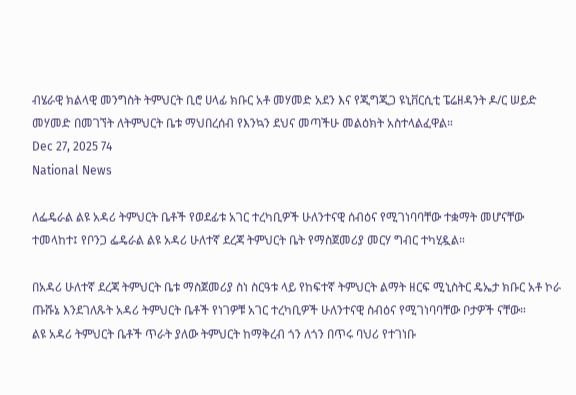ብሄራዊ ክልላዊ መንግስት ትምህርት ቢሮ ሀላፊ ክቡር አቶ መሃመድ አደን እና የጂግጂጋ ዩኒቨርሲቲ ፔሬዘዳንት ዶ/ር ሠይድ መሃመድ በመገኘት ለትምህርት ቤቱ ማህበረሰብ የእንኳን ደህና መጣችሁ መልዕክት አስተላልፈዋል።
Dec 27, 2025 74
National News

ለፌዴራል ልዩ አዳሪ ትምህርት ቤቶች የወደፊቱ አገር ተረካቢዎች ሁለንተናዊ ሰብዕና የሚገነባባቸው ተቋማት መሆናቸው ተመላከተ፤ የቦንጋ ፌዴራል ልዩ አዳሪ ሁለተኛ ደረጃ ትምህርት ቤት የማስጀመሪያ መርሃ ግብር ተካሂዷል።

በአዳሪ ሁለተኛ ደረጃ ትምህርት ቤቱ ማስጀመሪያ ስነ ስርዓቱ ላይ የከፍተኛ ትምህርት ልማት ዘርፍ ሚኒስትር ዴኤታ ክቡር አቶ ኮራ ጡሹኔ እንደገለጹት አዳሪ ትምህርት ቤቶች የነገዎቹ አገር ተረካቢዎች ሁለንተናዊ ስብዕና የሚገነባባቸው ቦታዎች ናቸው።
ልዩ አዳሪ ትምህርት ቤቶች ጥራት ያለው ትምህርት ከማቅረብ ጎን ለጎን በጥሩ ባህሪ የተገነቡ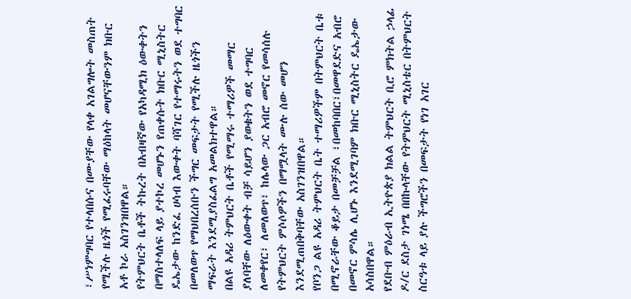፣ሥነምግባር የተላበሱና በሙያቸው የላቀ አገልግሎት መስጠት የሚችሉ ዜጎች የሚፈሩባቸው ማዕከላት መሆናቸውንም ክቡር አቶ ኮራ አስገንዝበዋል።
የትምህርት ቤቶች ትኩረት በአብዛኛው የአካዳሚክ ዕውቀትን በማስተላለፍ ላይ ያተኮረ መሆኑን የጠቀሱት ክቡር ሚኒስትር ዴኤታው ከንድፈ ሀሳብ እውቀት ባሻገር የተማሩትን ወደ ተግባር በመለወጥ የማህበረሰቡን ችግር መፍታት የሚችሉ ዜጎችን ማፍራት እንደሚያስፈልግ አመልክተዋል።
በልዩ አዳሪ ትምህርት ቤቶች የሚማሩ ተማሪዎች መማር ያለባቸው ለዕውቀት ብቻ ሳይሆን ያወቁትን ወደ ተግባር ለመቀየር፣ ለመለወጥ፣ ከሌላው ጋር አብሮ መኖር የመሳሰሉ የትምህርት ምሶሶዎችን በማሟላት ሙሉ ሰው መሆን እንደሚጠበቅባቸው አስገንዝበዋል።
የቦንጋ ልዩ አዳሪ ትምህርት ቤት ተማሪዎችም በትምህርት ቤቱ በሚኖራቸው ቆይታ በመቻቻል ፣በመከባበር፣በመዋደድና አብሮ በመኖር ምሳሌ ሊሆኑ እንደሚገባም ክቡር ሚኒስትር ዴኤታው አሳስበዋል።
የደቡብ ምዕራብ ኢትዮጵያ ክልል ትምህርት ቢሮ ምክትል ኃላፊ ዶ/ር ደስታ ገነሜ በበኩላቸው የትምህርት ሚኒስቴር በትምህርት ስርዓቱ ላይ ያሉ ችግሮችን በመፍታት የነገ አገር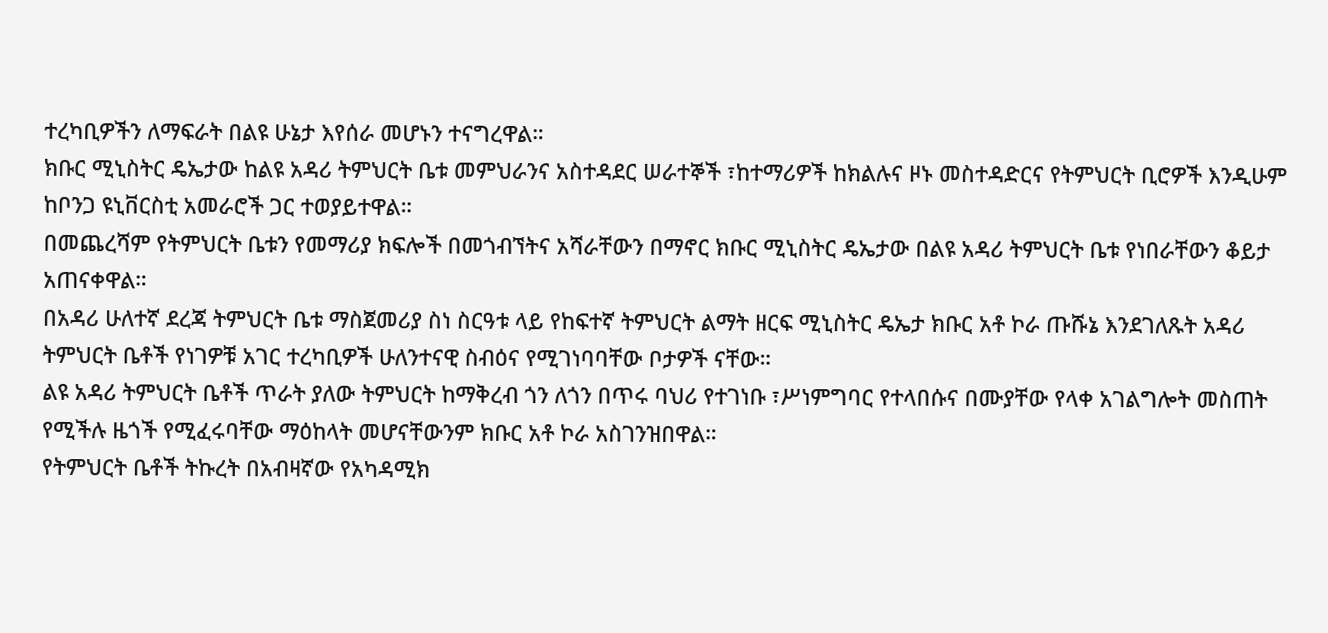ተረካቢዎችን ለማፍራት በልዩ ሁኔታ እየሰራ መሆኑን ተናግረዋል።
ክቡር ሚኒስትር ዴኤታው ከልዩ አዳሪ ትምህርት ቤቱ መምህራንና አስተዳደር ሠራተኞች ፣ከተማሪዎች ከክልሉና ዞኑ መስተዳድርና የትምህርት ቢሮዎች እንዲሁም ከቦንጋ ዩኒቨርስቲ አመራሮች ጋር ተወያይተዋል።
በመጨረሻም የትምህርት ቤቱን የመማሪያ ክፍሎች በመጎብኘትና አሻራቸውን በማኖር ክቡር ሚኒስትር ዴኤታው በልዩ አዳሪ ትምህርት ቤቱ የነበራቸውን ቆይታ አጠናቀዋል።
በአዳሪ ሁለተኛ ደረጃ ትምህርት ቤቱ ማስጀመሪያ ስነ ስርዓቱ ላይ የከፍተኛ ትምህርት ልማት ዘርፍ ሚኒስትር ዴኤታ ክቡር አቶ ኮራ ጡሹኔ እንደገለጹት አዳሪ ትምህርት ቤቶች የነገዎቹ አገር ተረካቢዎች ሁለንተናዊ ስብዕና የሚገነባባቸው ቦታዎች ናቸው።
ልዩ አዳሪ ትምህርት ቤቶች ጥራት ያለው ትምህርት ከማቅረብ ጎን ለጎን በጥሩ ባህሪ የተገነቡ ፣ሥነምግባር የተላበሱና በሙያቸው የላቀ አገልግሎት መስጠት የሚችሉ ዜጎች የሚፈሩባቸው ማዕከላት መሆናቸውንም ክቡር አቶ ኮራ አስገንዝበዋል።
የትምህርት ቤቶች ትኩረት በአብዛኛው የአካዳሚክ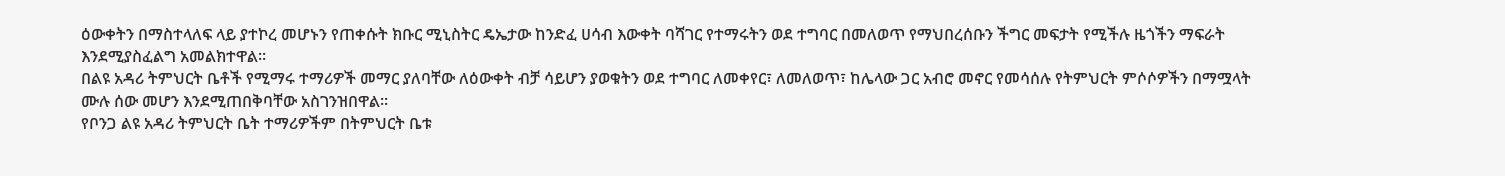ዕውቀትን በማስተላለፍ ላይ ያተኮረ መሆኑን የጠቀሱት ክቡር ሚኒስትር ዴኤታው ከንድፈ ሀሳብ እውቀት ባሻገር የተማሩትን ወደ ተግባር በመለወጥ የማህበረሰቡን ችግር መፍታት የሚችሉ ዜጎችን ማፍራት እንደሚያስፈልግ አመልክተዋል።
በልዩ አዳሪ ትምህርት ቤቶች የሚማሩ ተማሪዎች መማር ያለባቸው ለዕውቀት ብቻ ሳይሆን ያወቁትን ወደ ተግባር ለመቀየር፣ ለመለወጥ፣ ከሌላው ጋር አብሮ መኖር የመሳሰሉ የትምህርት ምሶሶዎችን በማሟላት ሙሉ ሰው መሆን እንደሚጠበቅባቸው አስገንዝበዋል።
የቦንጋ ልዩ አዳሪ ትምህርት ቤት ተማሪዎችም በትምህርት ቤቱ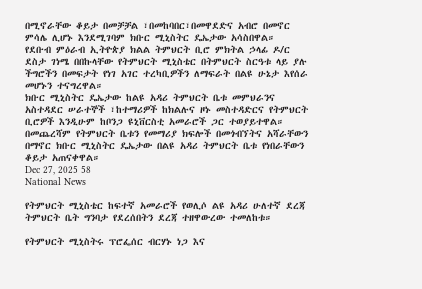በሚኖራቸው ቆይታ በመቻቻል ፣በመከባበር፣በመዋደድና አብሮ በመኖር ምሳሌ ሊሆኑ እንደሚገባም ክቡር ሚኒስትር ዴኤታው አሳስበዋል።
የደቡብ ምዕራብ ኢትዮጵያ ክልል ትምህርት ቢሮ ምክትል ኃላፊ ዶ/ር ደስታ ገነሜ በበኩላቸው የትምህርት ሚኒስቴር በትምህርት ስርዓቱ ላይ ያሉ ችግሮችን በመፍታት የነገ አገር ተረካቢዎችን ለማፍራት በልዩ ሁኔታ እየሰራ መሆኑን ተናግረዋል።
ክቡር ሚኒስትር ዴኤታው ከልዩ አዳሪ ትምህርት ቤቱ መምህራንና አስተዳደር ሠራተኞች ፣ከተማሪዎች ከክልሉና ዞኑ መስተዳድርና የትምህርት ቢሮዎች እንዲሁም ከቦንጋ ዩኒቨርስቲ አመራሮች ጋር ተወያይተዋል።
በመጨረሻም የትምህርት ቤቱን የመማሪያ ክፍሎች በመጎብኘትና አሻራቸውን በማኖር ክቡር ሚኒስትር ዴኤታው በልዩ አዳሪ ትምህርት ቤቱ የነበራቸውን ቆይታ አጠናቀዋል።
Dec 27, 2025 58
National News

የትምህርት ሚኒስቴር ከፍተኛ አመራሮች የወሊሶ ልዩ አዳሪ ሁለተኛ ደረጃ ትምህርት ቤት ግንባታ የደረሰበትን ደረጃ ተዘዋውረው ተመለከቱ።

የትምህርት ሚኒስትሩ ፕሮፌሰር ብርሃኑ ነጋ እና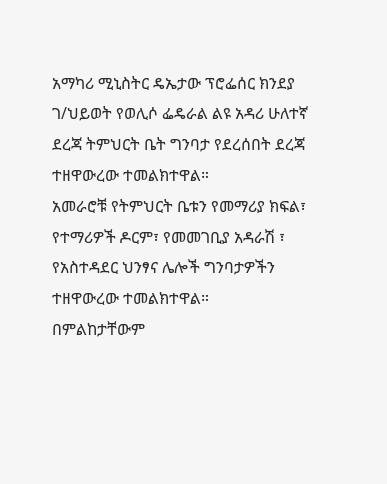አማካሪ ሚኒስትር ዴኤታው ፕሮፌሰር ክንደያ ገ/ህይወት የወሊሶ ፌዴራል ልዩ አዳሪ ሁለተኛ ደረጃ ትምህርት ቤት ግንባታ የደረሰበት ደረጃ ተዘዋውረው ተመልክተዋል።
አመራሮቹ የትምህርት ቤቱን የመማሪያ ክፍል፣ የተማሪዎች ዶርም፣ የመመገቢያ አዳራሽ ፣ የአስተዳደር ህንፃና ሌሎች ግንባታዎችን ተዘዋውረው ተመልክተዋል።
በምልከታቸውም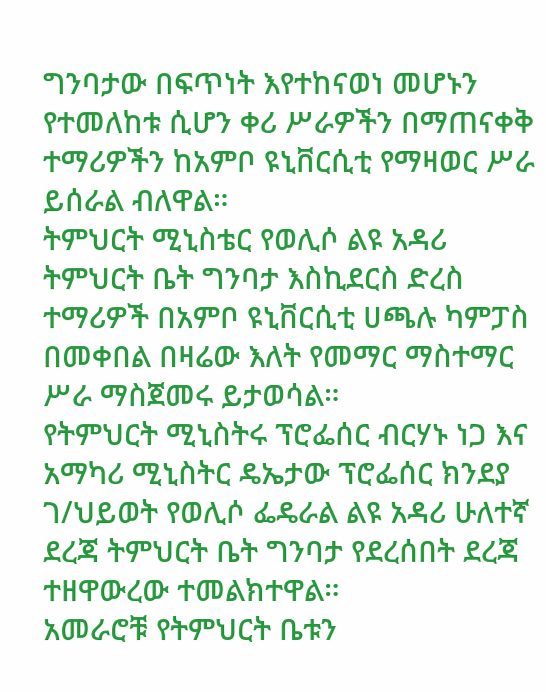ግንባታው በፍጥነት እየተከናወነ መሆኑን የተመለከቱ ሲሆን ቀሪ ሥራዎችን በማጠናቀቅ ተማሪዎችን ከአምቦ ዩኒቨርሲቲ የማዛወር ሥራ ይሰራል ብለዋል።
ትምህርት ሚኒስቴር የወሊሶ ልዩ አዳሪ ትምህርት ቤት ግንባታ እስኪደርስ ድረስ ተማሪዎች በአምቦ ዩኒቨርሲቲ ሀጫሉ ካምፓስ በመቀበል በዛሬው እለት የመማር ማስተማር ሥራ ማስጀመሩ ይታወሳል።
የትምህርት ሚኒስትሩ ፕሮፌሰር ብርሃኑ ነጋ እና አማካሪ ሚኒስትር ዴኤታው ፕሮፌሰር ክንደያ ገ/ህይወት የወሊሶ ፌዴራል ልዩ አዳሪ ሁለተኛ ደረጃ ትምህርት ቤት ግንባታ የደረሰበት ደረጃ ተዘዋውረው ተመልክተዋል።
አመራሮቹ የትምህርት ቤቱን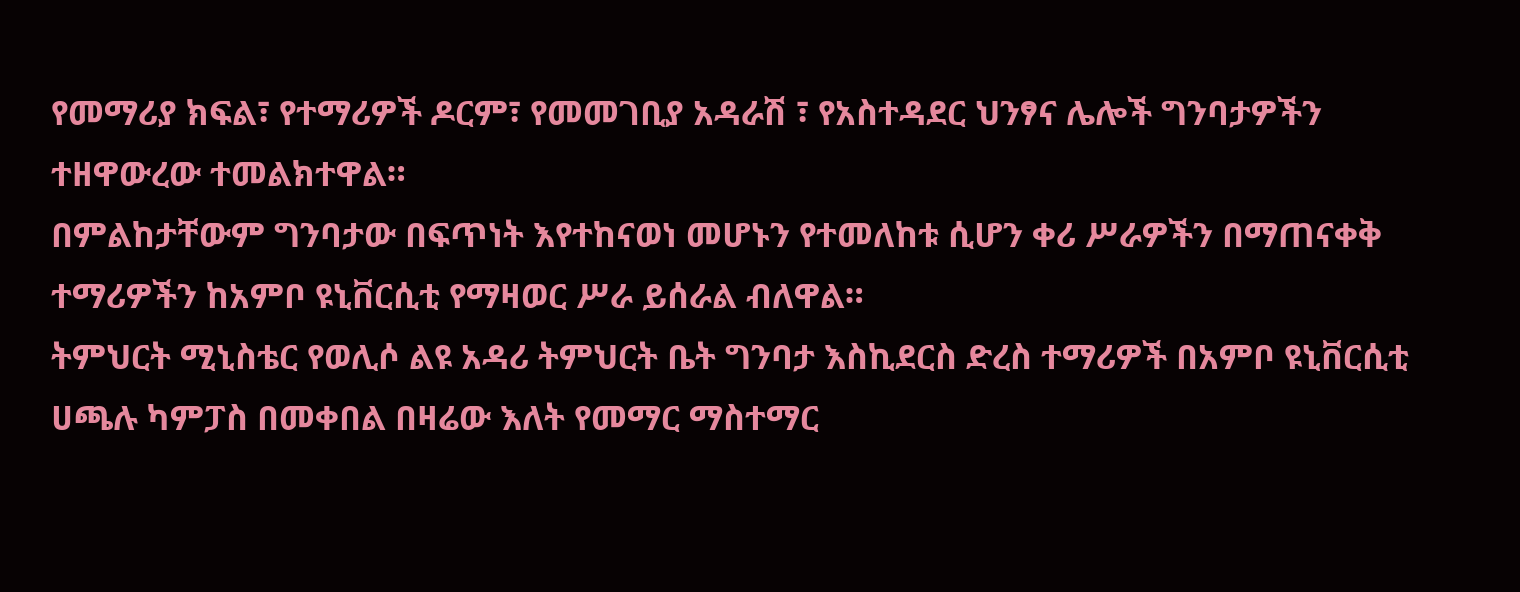የመማሪያ ክፍል፣ የተማሪዎች ዶርም፣ የመመገቢያ አዳራሽ ፣ የአስተዳደር ህንፃና ሌሎች ግንባታዎችን ተዘዋውረው ተመልክተዋል።
በምልከታቸውም ግንባታው በፍጥነት እየተከናወነ መሆኑን የተመለከቱ ሲሆን ቀሪ ሥራዎችን በማጠናቀቅ ተማሪዎችን ከአምቦ ዩኒቨርሲቲ የማዛወር ሥራ ይሰራል ብለዋል።
ትምህርት ሚኒስቴር የወሊሶ ልዩ አዳሪ ትምህርት ቤት ግንባታ እስኪደርስ ድረስ ተማሪዎች በአምቦ ዩኒቨርሲቲ ሀጫሉ ካምፓስ በመቀበል በዛሬው እለት የመማር ማስተማር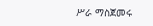ሥራ ማስጀመሩ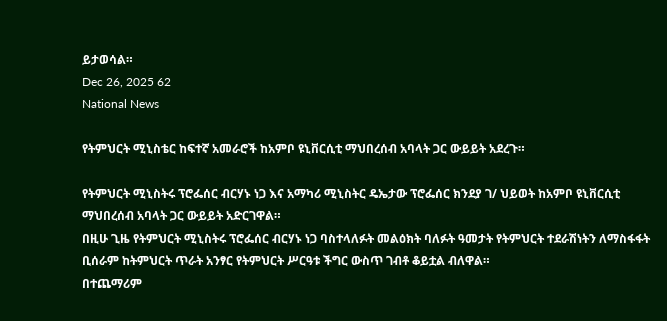ይታወሳል።
Dec 26, 2025 62
National News

የትምህርት ሚኒስቴር ከፍተኛ አመራሮች ከአምቦ ዩኒቨርሲቲ ማህበረሰብ አባላት ጋር ውይይት አደረጉ።

የትምህርት ሚኒስትሩ ፕሮፌሰር ብርሃኑ ነጋ እና አማካሪ ሚኒስትር ዴኤታው ፕሮፌሰር ክንደያ ገ/ ህይወት ከአምቦ ዩኒቨርሲቲ ማህበረሰብ አባላት ጋር ውይይት አድርገዋል።
በዚሁ ጊዜ የትምህርት ሚኒስትሩ ፕሮፌሰር ብርሃኑ ነጋ ባስተላለፉት መልዕክት ባለፉት ዓመታት የትምህርት ተደራሽነትን ለማስፋፋት ቢሰራም ከትምህርት ጥራት አንፃር የትምህርት ሥርዓቱ ችግር ውስጥ ገብቶ ቆይቷል ብለዋል።
በተጨማሪም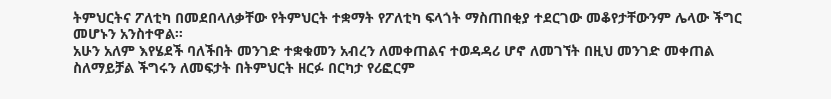ትምህርትና ፖለቲካ በመደበላለቃቸው የትምህርት ተቋማት የፖለቲካ ፍላጎት ማስጠበቂያ ተደርገው መቆየታቸውንም ሌላው ችግር መሆኑን አንስተዋል።
አሁን አለም እየሄደች ባለችበት መንገድ ተቋቁመን አብረን ለመቀጠልና ተወዳዳሪ ሆኖ ለመገኘት በዚህ መንገድ መቀጠል ስለማይቻል ችግሩን ለመፍታት በትምህርት ዘርፉ በርካታ የሪፎርም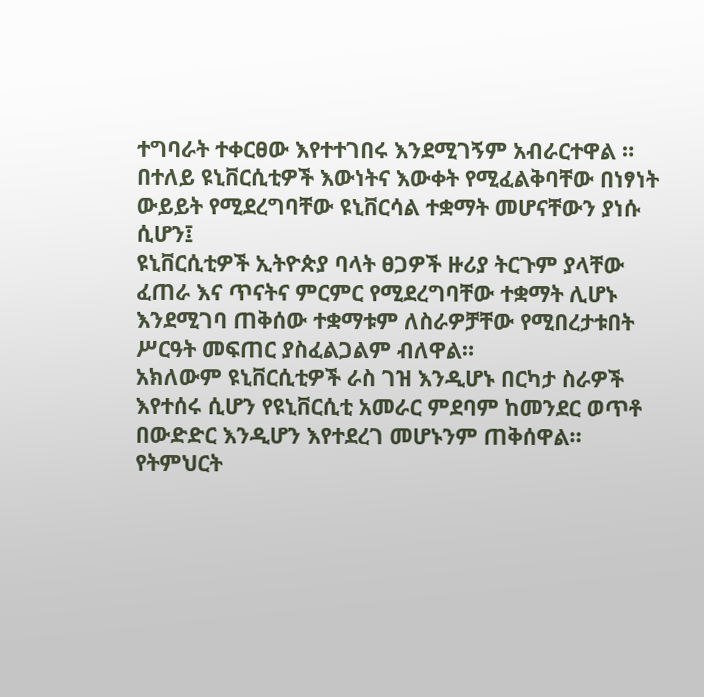ተግባራት ተቀርፀው እየተተገበሩ እንደሚገኝም አብራርተዋል ።
በተለይ ዩኒቨርሲቲዎች እውነትና እውቀት የሚፈልቅባቸው በነፃነት ውይይት የሚደረግባቸው ዩኒቨርሳል ተቋማት መሆናቸውን ያነሱ ሲሆን፤
ዩኒቨርሲቲዎች ኢትዮጵያ ባላት ፀጋዎች ዙሪያ ትርጉም ያላቸው ፈጠራ እና ጥናትና ምርምር የሚደረግባቸው ተቋማት ሊሆኑ እንደሚገባ ጠቅሰው ተቋማቱም ለስራዎቻቸው የሚበረታቱበት ሥርዓት መፍጠር ያስፈልጋልም ብለዋል።
አክለውም ዩኒቨርሲቲዎች ራስ ገዝ እንዲሆኑ በርካታ ስራዎች እየተሰሩ ሲሆን የዩኒቨርሲቲ አመራር ምደባም ከመንደር ወጥቶ በውድድር እንዲሆን እየተደረገ መሆኑንም ጠቅሰዋል።
የትምህርት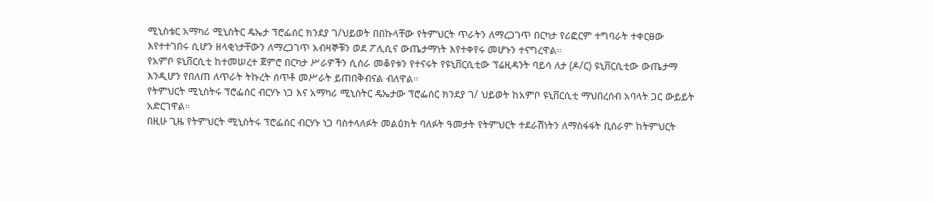ሚኒስቴር አማካሪ ሚኒስትር ዴኤታ ፕሮፌሰር ክንደያ ገ/ህይወት በበኩላቸው የትምህርት ጥራትን ለማረጋገጥ በርካታ የሪፎርም ተግባራት ተቀርፀው እየተተገበሩ ሲሆን ዘላቂነታቸውን ለማረጋገጥ አብዛኞቹን ወደ ፖሊሲና ውጤታማነት እየተቀየሩ መሆኑን ተናግረዋል።
የአምቦ ዩኒቨርሲቲ ከተመሠረተ ጀምሮ በርካታ ሥራዎችን ሲሰራ መቆየቱን የተናሩት የዩኒቨርሲቲው ፕሬዚዳንት ባይሳ ለታ (ዶ/ር) ዩኒቨርሲቲው ውጤታማ እንዲሆን የበለጠ ለጥራት ትኩረት ሰጥቶ መሥራት ይጠበቅብናል ብለዋል።
የትምህርት ሚኒስትሩ ፕሮፌሰር ብርሃኑ ነጋ እና አማካሪ ሚኒስትር ዴኤታው ፕሮፌሰር ክንደያ ገ/ ህይወት ከአምቦ ዩኒቨርሲቲ ማህበረሰብ አባላት ጋር ውይይት አድርገዋል።
በዚሁ ጊዜ የትምህርት ሚኒስትሩ ፕሮፌሰር ብርሃኑ ነጋ ባስተላለፉት መልዕክት ባለፉት ዓመታት የትምህርት ተደራሽነትን ለማስፋፋት ቢሰራም ከትምህርት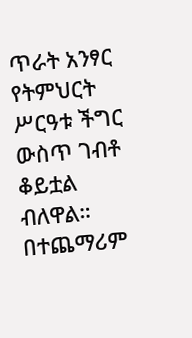ጥራት አንፃር የትምህርት ሥርዓቱ ችግር ውስጥ ገብቶ ቆይቷል ብለዋል።
በተጨማሪም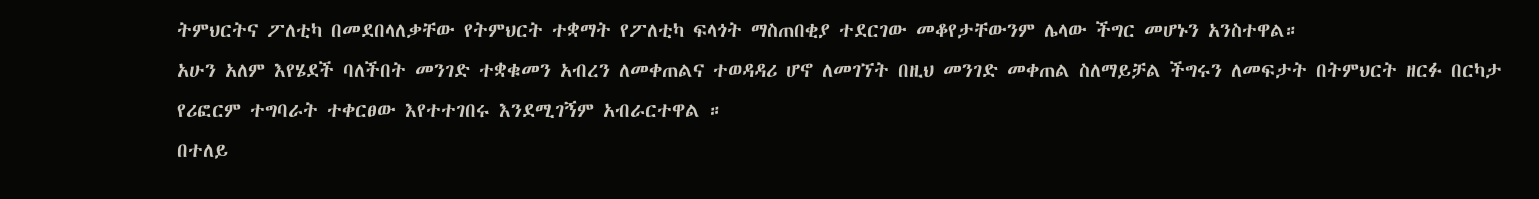ትምህርትና ፖለቲካ በመደበላለቃቸው የትምህርት ተቋማት የፖለቲካ ፍላጎት ማስጠበቂያ ተደርገው መቆየታቸውንም ሌላው ችግር መሆኑን አንስተዋል።
አሁን አለም እየሄደች ባለችበት መንገድ ተቋቁመን አብረን ለመቀጠልና ተወዳዳሪ ሆኖ ለመገኘት በዚህ መንገድ መቀጠል ስለማይቻል ችግሩን ለመፍታት በትምህርት ዘርፉ በርካታ የሪፎርም ተግባራት ተቀርፀው እየተተገበሩ እንደሚገኝም አብራርተዋል ።
በተለይ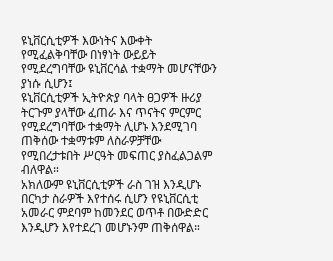ዩኒቨርሲቲዎች እውነትና እውቀት የሚፈልቅባቸው በነፃነት ውይይት የሚደረግባቸው ዩኒቨርሳል ተቋማት መሆናቸውን ያነሱ ሲሆን፤
ዩኒቨርሲቲዎች ኢትዮጵያ ባላት ፀጋዎች ዙሪያ ትርጉም ያላቸው ፈጠራ እና ጥናትና ምርምር የሚደረግባቸው ተቋማት ሊሆኑ እንደሚገባ ጠቅሰው ተቋማቱም ለስራዎቻቸው የሚበረታቱበት ሥርዓት መፍጠር ያስፈልጋልም ብለዋል።
አክለውም ዩኒቨርሲቲዎች ራስ ገዝ እንዲሆኑ በርካታ ስራዎች እየተሰሩ ሲሆን የዩኒቨርሲቲ አመራር ምደባም ከመንደር ወጥቶ በውድድር እንዲሆን እየተደረገ መሆኑንም ጠቅሰዋል።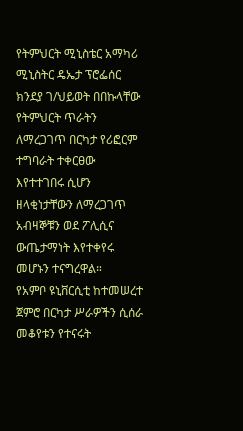የትምህርት ሚኒስቴር አማካሪ ሚኒስትር ዴኤታ ፕሮፌሰር ክንደያ ገ/ህይወት በበኩላቸው የትምህርት ጥራትን ለማረጋገጥ በርካታ የሪፎርም ተግባራት ተቀርፀው እየተተገበሩ ሲሆን ዘላቂነታቸውን ለማረጋገጥ አብዛኞቹን ወደ ፖሊሲና ውጤታማነት እየተቀየሩ መሆኑን ተናግረዋል።
የአምቦ ዩኒቨርሲቲ ከተመሠረተ ጀምሮ በርካታ ሥራዎችን ሲሰራ መቆየቱን የተናሩት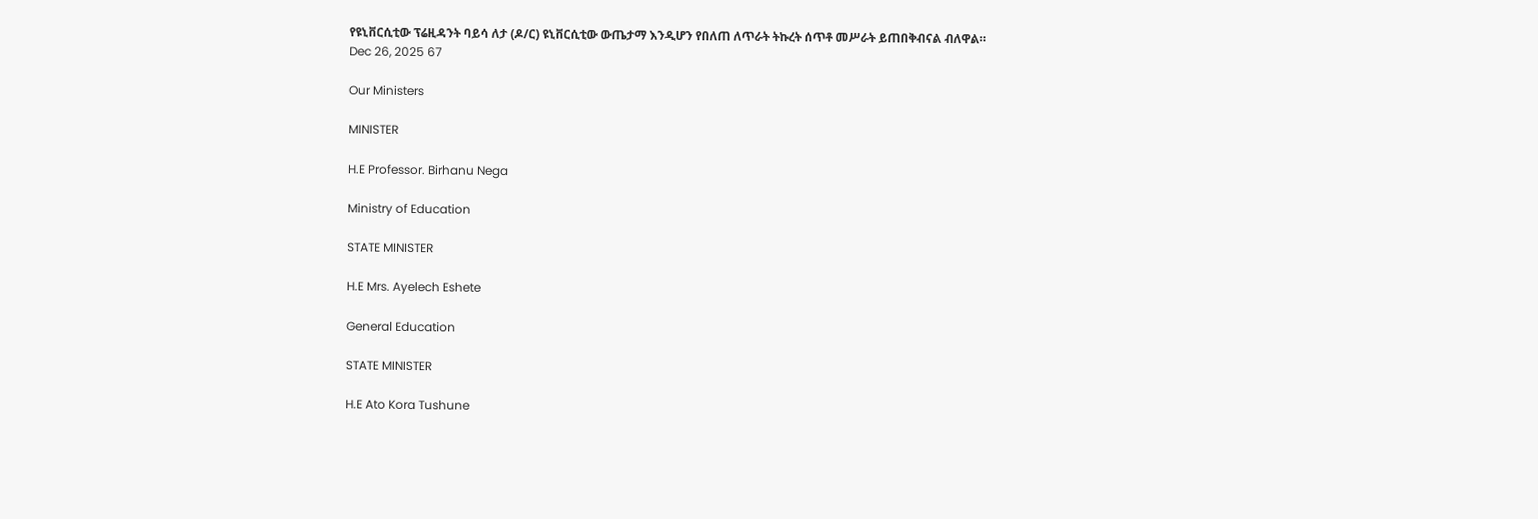የዩኒቨርሲቲው ፕሬዚዳንት ባይሳ ለታ (ዶ/ር) ዩኒቨርሲቲው ውጤታማ እንዲሆን የበለጠ ለጥራት ትኩረት ሰጥቶ መሥራት ይጠበቅብናል ብለዋል።
Dec 26, 2025 67

Our Ministers

MINISTER

H.E Professor. Birhanu Nega

Ministry of Education

STATE MINISTER

H.E Mrs. Ayelech Eshete

General Education

STATE MINISTER

H.E Ato Kora Tushune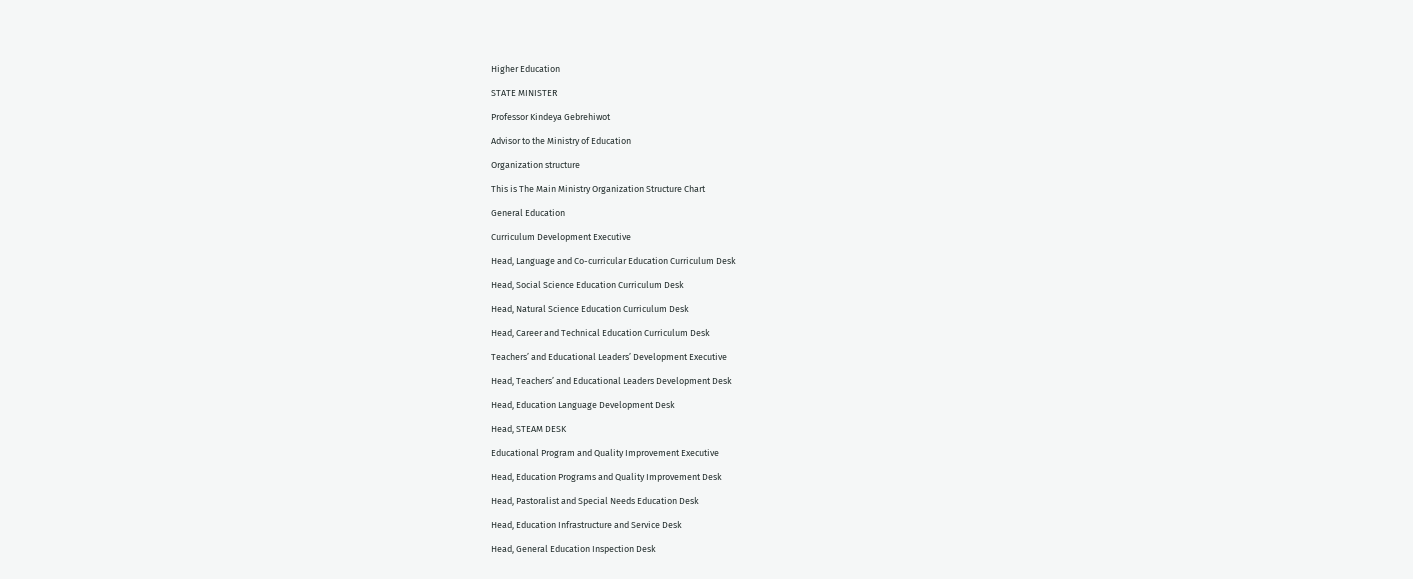Higher Education

STATE MINISTER

Professor Kindeya Gebrehiwot

Advisor to the Ministry of Education

Organization structure

This is The Main Ministry Organization Structure Chart

General Education

Curriculum Development Executive

Head, Language and Co-curricular Education Curriculum Desk

Head, Social Science Education Curriculum Desk

Head, Natural Science Education Curriculum Desk

Head, Career and Technical Education Curriculum Desk

Teachers’ and Educational Leaders’ Development Executive

Head, Teachers’ and Educational Leaders Development Desk

Head, Education Language Development Desk

Head, STEAM DESK

Educational Program and Quality Improvement Executive

Head, Education Programs and Quality Improvement Desk

Head, Pastoralist and Special Needs Education Desk

Head, Education Infrastructure and Service Desk

Head, General Education Inspection Desk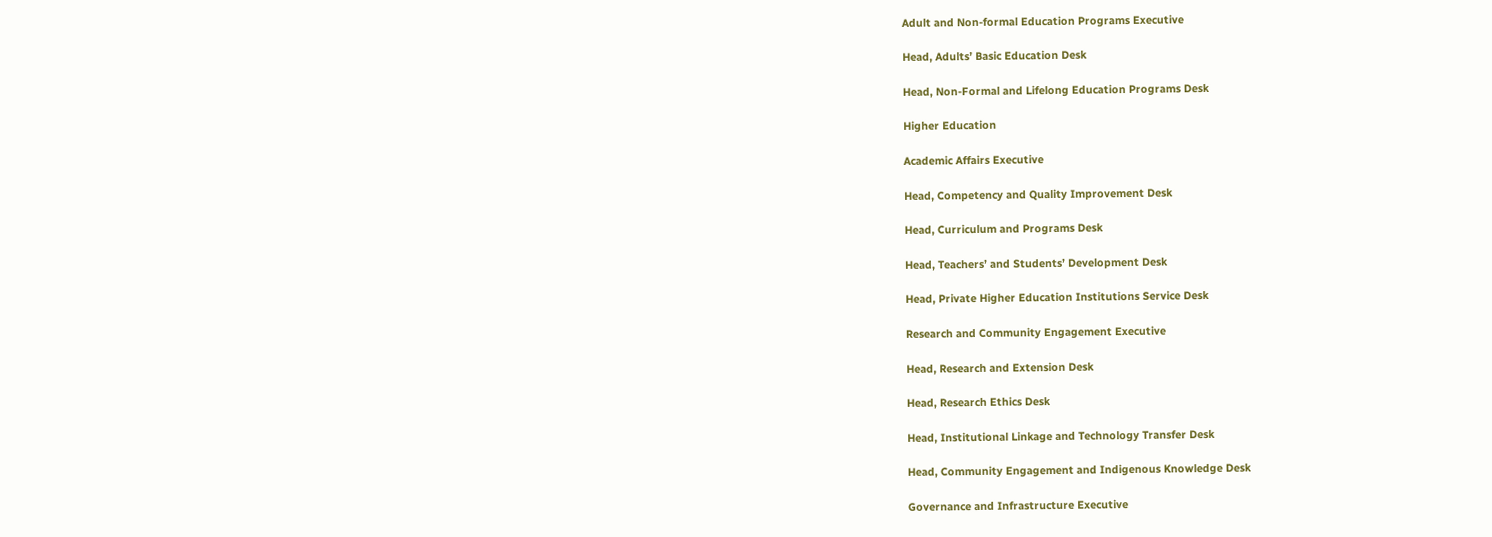Adult and Non-formal Education Programs Executive

Head, Adults’ Basic Education Desk

Head, Non-Formal and Lifelong Education Programs Desk

Higher Education

Academic Affairs Executive

Head, Competency and Quality Improvement Desk

Head, Curriculum and Programs Desk

Head, Teachers’ and Students’ Development Desk

Head, Private Higher Education Institutions Service Desk

Research and Community Engagement Executive

Head, Research and Extension Desk

Head, Research Ethics Desk

Head, Institutional Linkage and Technology Transfer Desk

Head, Community Engagement and Indigenous Knowledge Desk

Governance and Infrastructure Executive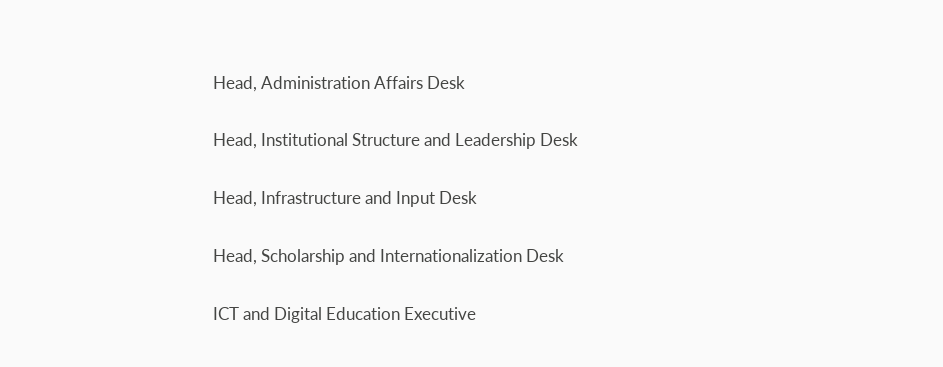Head, Administration Affairs Desk

Head, Institutional Structure and Leadership Desk

Head, Infrastructure and Input Desk

Head, Scholarship and Internationalization Desk

ICT and Digital Education Executive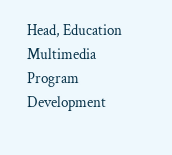Head, Education Multimedia Program Development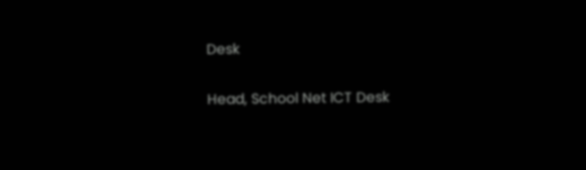Desk

Head, School Net ICT Desk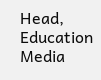Head, Education Media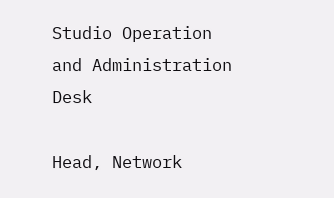Studio Operation and Administration Desk

Head, Network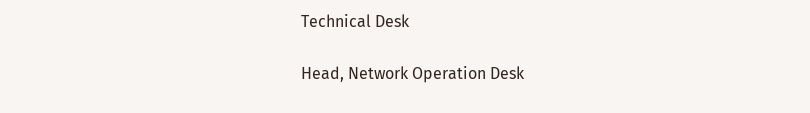Technical Desk

Head, Network Operation Desk